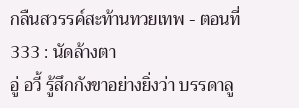กลืนสวรรค์สะท้านทวยเทพ - ตอนที่ 333 : นัดล้างตา
อู่ อวี้ รู้สึกกังขาอย่างยิ่งว่า บรรดาลู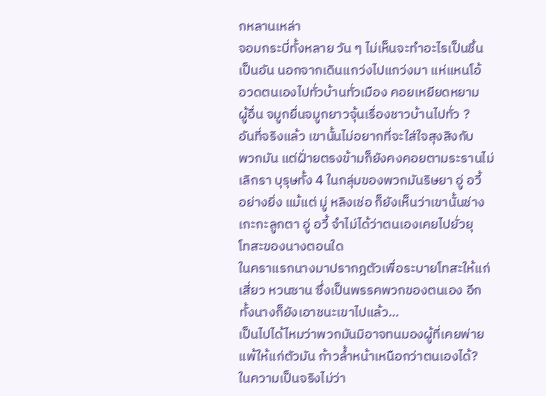กหลานเหล่า
จอมกระบี่ทั้งหลาย วัน ๆ ไม่เห็นจะทำอะไรเป็นชิ้น
เป็นอัน นอกจากเดินแกว่งไปแกว่งมา แห่แหนโอ้
อวดตนเองไปทั่วบ้านทั่วเมือง คอยเหยียดหยาม
ผู้อื่น จมูกยื่นจมูกยาวจุ้นเรื่องชาวบ้านไปทั่ว ?
อันที่จริงแล้ว เขานั้นไม่อยากที่จะใส่ใจสุงสิงกับ
พวกมัน แต่ฝั่ายตรงข้ามก็ยังคงคอยตามระรานไม่
เลิกรา บุรุษทั้ง 4 ในกลุ่มของพวกมันริษยา อู่ อวี้
อย่างยิ่ง แม้แต่ มู่ หลิงเช่อ ก็ยังเห็นว่าเขานั้นช่าง
เกะกะลูกตา อู่ อวี้ จำไม่ได้ว่าตนเองเคยไปยั่วยุ
โทสะของนางตอนใด
ในคราแรกนางมาปรากฎตัวเพื่อระบายโทสะให้แก่
เสี่ยว หวนซาน ซึ่งเป็นพรรคพวกของตนเอง อีก
ทั้งนางก็ยังเอาชนะเขาไปแล้ว…
เป็นไปได้ไหมว่าพวกมันมิอาจทนมองผู้ที่เคยพ่าย
แพ้ให้แก่ตัวมัน ก้าวล้ำหน้าเหนือกว่าตนเองได้?
ในความเป็นจริงไม่ว่า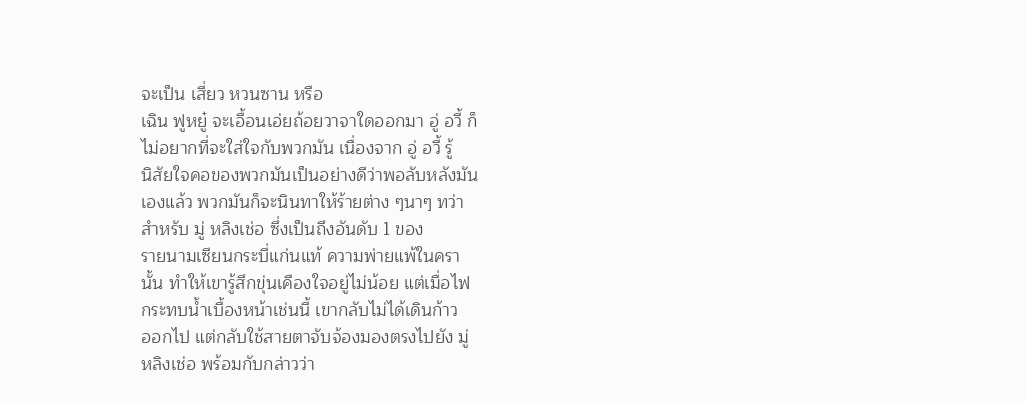จะเป็น เสี่ยว หวนซาน หรือ
เฉิน ฟูหยู๋ จะเอื้อนเอ่ยถ้อยวาจาใดออกมา อู่ อวี้ ก็
ไม่อยากที่จะใส่ใจกับพวกมัน เนื่องจาก อู่ อวี้ รู้
นิสัยใจคอของพวกมันเป็นอย่างดีว่าพอลับหลังมัน
เองแล้ว พวกมันก็จะนินทาให้ร้ายต่าง ๆนาๆ ทว่า
สำหรับ มู่ หลิงเช่อ ซึ่งเป็นถึงอันดับ 1 ของ
รายนามเซียนกระบี่แก่นแท้ ความพ่ายแพ้ในครา
นั้น ทำให้เขารู้สึกขุ่นเคืองใจอยู่ไม่น้อย แต่เมื่อไฟ
กระทบน้ำเบื้องหน้าเช่นนี้ เขากลับไม่ได้เดินก้าว
ออกไป แต่กลับใช้สายตาจับจ้องมองตรงไปยัง มู่
หลิงเช่อ พร้อมกับกล่าวว่า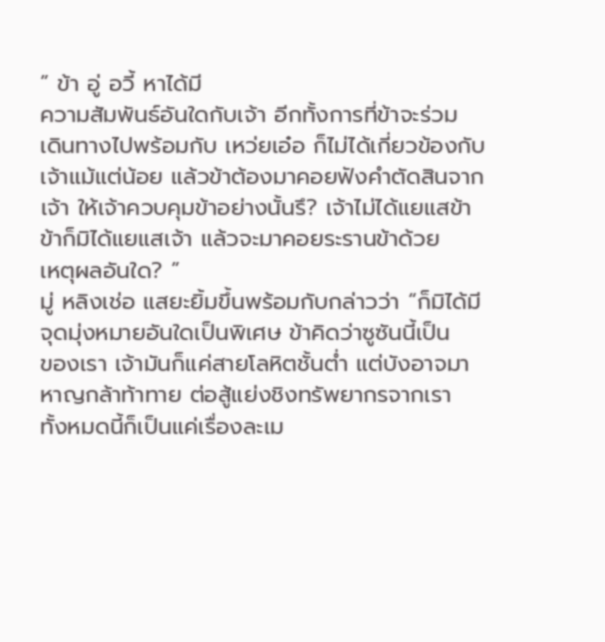” ข้า อู่ อวี้ หาได้มี
ความสัมพันธ์อันใดกับเจ้า อีกทั้งการที่ข้าจะร่วม
เดินทางไปพร้อมกับ เหว่ยเอ๋อ ก็ไม่ได้เกี่ยวข้องกับ
เจ้าแม้แต่น้อย แล้วข้าต้องมาคอยฟังคำตัดสินจาก
เจ้า ให้เจ้าควบคุมข้าอย่างนั้นรึ? เจ้าไม่ได้แยแสข้า
ข้าก็มิได้แยแสเจ้า แล้วจะมาคอยระรานข้าด้วย
เหตุผลอันใด? ”
มู่ หลิงเช่อ แสยะยิ้มขึ้นพร้อมกับกล่าวว่า “ก็มิได้มี
จุดมุ่งหมายอันใดเป็นพิเศษ ข้าคิดว่าซูซันนี้เป็น
ของเรา เจ้ามันก็แค่สายโลหิตชั้นต่ำ แต่บังอาจมา
หาญกล้าท้าทาย ต่อสู้แย่งชิงทรัพยากรจากเรา
ทั้งหมดนี้ก็เป็นแค่เรื่องละเม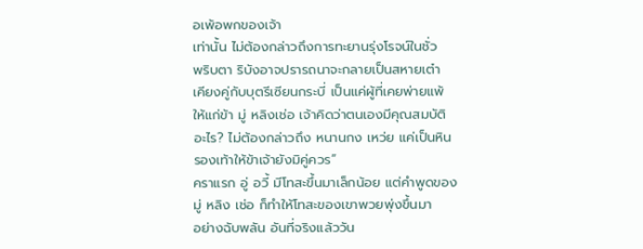อเพ้อพกของเจ้า
เท่านั้น ไม่ต้องกล่าวถึงการทะยานรุ่งโรจน์ในชั่ว
พริบตา ริบังอาจปรารถนาจะกลายเป็นสหายเต๋า
เคียงคู่กับบุตรีเซียนกระบี่ เป็นแค่ผู้ที่เคยพ่ายแพ้
ให้แก่ข้า มู่ หลิงเช่อ เจ้าคิดว่าตนเองมีคุณสมบัติ
อะไร? ไม่ต้องกล่าวถึง หนานกง เหว่ย แค่เป็นหิน
รองเท้าให้ข้าเจ้ายังมิคู่ควร”
คราแรก อู่ อวี้ มีโทสะขึ้นมาเล็กน้อย แต่คำพูดของ
มู่ หลิง เช่อ ก็ทำให้โทสะของเขาพวยพุ่งขึ้นมา
อย่างฉับพลัน อันที่จริงแล้ววัน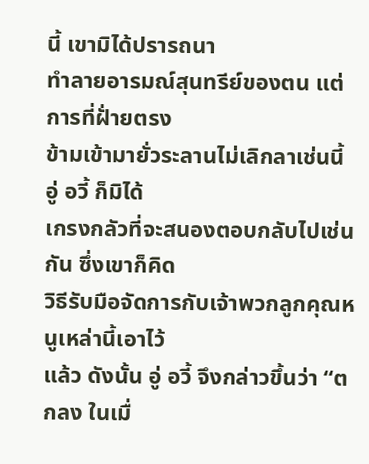นี้ เขามิได้ปรารถนา
ทำลายอารมณ์สุนทรีย์ของตน แต่การที่ฝั่ายตรง
ข้ามเข้ามายั่วระลานไม่เลิกลาเช่นนี้ อู่ อวี้ ก็มิได้
เกรงกลัวที่จะสนองตอบกลับไปเช่นกัน ซึ่งเขาก็คิด
วิธีรับมือจัดการกับเจ้าพวกลูกคุณหนูเหล่านี้เอาไว้
แล้ว ดังนั้น อู่ อวี้ จึงกล่าวขึ้นว่า “ตกลง ในเมื่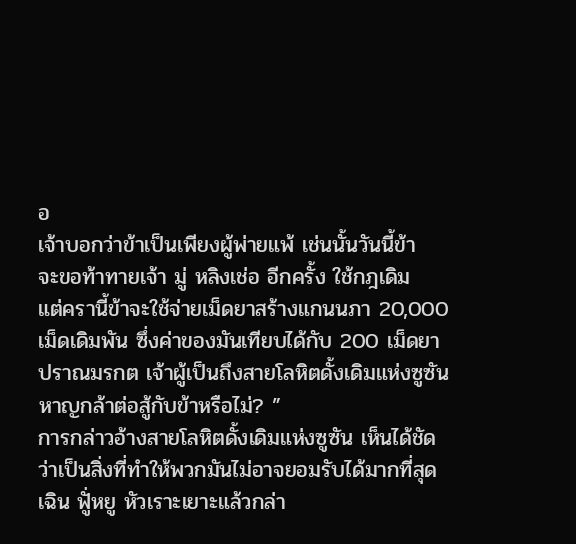อ
เจ้าบอกว่าข้าเป็นเพียงผู้พ่ายแพ้ เช่นนั้นวันนี้ข้า
จะขอท้าทายเจ้า มู่ หลิงเช่อ อีกครั้ง ใช้กฎเดิม
แต่ครานี้ข้าจะใช้จ่ายเม็ดยาสร้างแกนนภา 20,000
เม็ดเดิมพัน ซึ่งค่าของมันเทียบได้กับ 200 เม็ดยา
ปราณมรกต เจ้าผู้เป็นถึงสายโลหิตดั้งเดิมแห่งซูซัน
หาญกล้าต่อสู้กับข้าหรือไม่? ”
การกล่าวอ้างสายโลหิตดั้งเดิมแห่งซูซัน เห็นได้ชัด
ว่าเป็นสิ่งที่ทำให้พวกมันไม่อาจยอมรับได้มากที่สุด
เฉิน ฟูั่หยู หัวเราะเยาะแล้วกล่า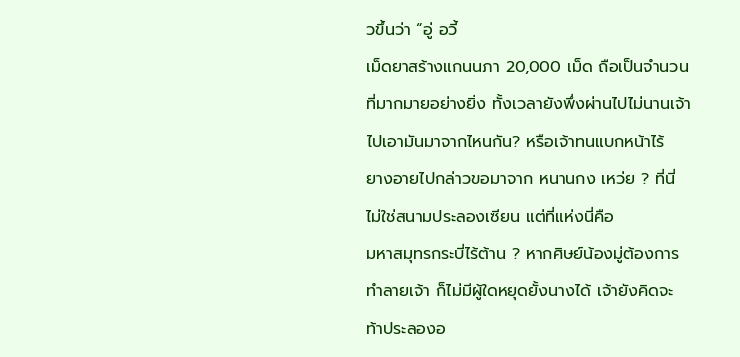วขึ้นว่า “อู่ อวี้
เม็ดยาสร้างแกนนภา 20,000 เม็ด ถือเป็นจำนวน
ที่มากมายอย่างยิ่ง ทั้งเวลายังพึ่งผ่านไปไม่นานเจ้า
ไปเอามันมาจากไหนกัน? หรือเจ้าทนแบกหน้าไร้
ยางอายไปกล่าวขอมาจาก หนานกง เหว่ย ? ที่นี่
ไม่ใช่สนามประลองเซียน แต่ที่แห่งนี่คือ
มหาสมุทรกระบี่ไร้ต้าน ? หากศิษย์น้องมู่ต้องการ
ทำลายเจ้า ก็ไม่มีผู้ใดหยุดยั้งนางได้ เจ้ายังคิดจะ
ท้าประลองอ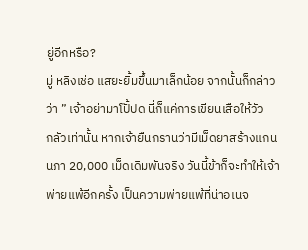ยู่อีกหรือ?
มู่ หลิงเช่อ แสยะยิ้มขึ้นมาเล็กน้อย จากนั้นก็กล่าว
ว่า ” เจ้าอย่ามาโปั้ปด นี่ก็แค่การเขียนเสือให้วัว
กลัวเท่านั้น หากเจ้ายืนกรานว่ามีเม็ดยาสร้างแกน
นภา 20,000 เม็ดเดิมพันจริง วันนี้ข้าก็จะทำให้เจ้า
พ่ายแพ้อีกครั้ง เป็นความพ่ายแพ้ที่น่าอเนจ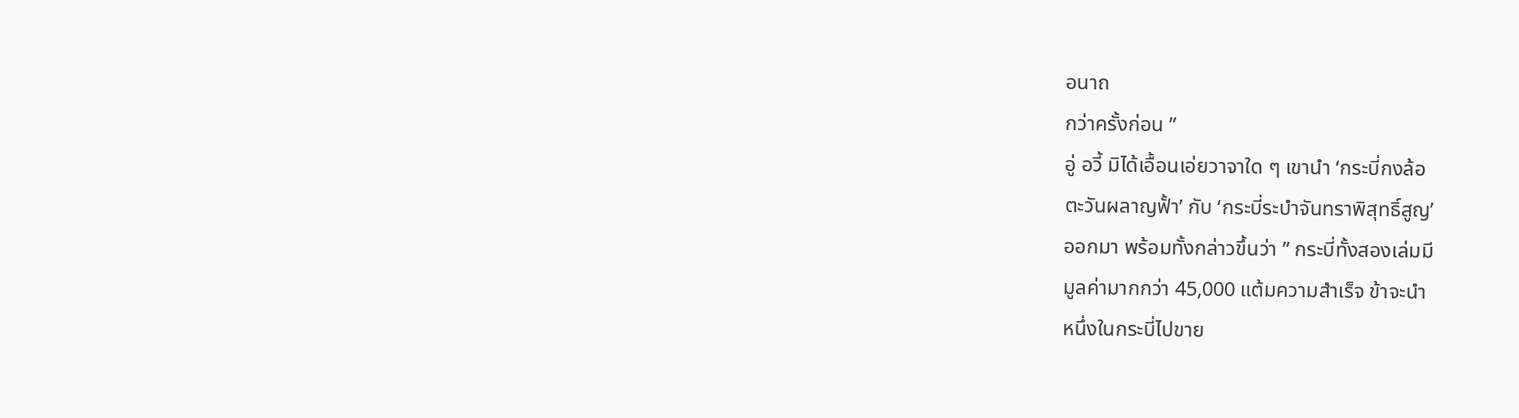อนาถ
กว่าครั้งก่อน ”
อู่ อวี้ มิได้เอื้อนเอ่ยวาจาใด ๆ เขานำ ‘กระบี่กงล้อ
ตะวันผลาญฟั้า’ กับ ‘กระบี่ระบำจันทราพิสุทธิ์สูญ’
ออกมา พร้อมทั้งกล่าวขึ้นว่า ” กระบี่ทั้งสองเล่มมี
มูลค่ามากกว่า 45,000 แต้มความสำเร็จ ข้าจะนำ
หนึ่งในกระบี่ไปขาย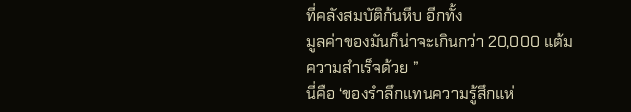ที่คลังสมบัติก้นหีบ อีกทั้ง
มูลค่าของมันก็น่าจะเกินกว่า 20,000 แต้ม
ความสำเร็จด้วย ”
นี่คือ ‘ของรำลึกแทนความรู้สึกแห่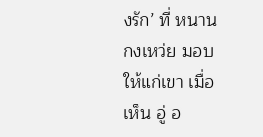งรัก’ ที่ หนาน
กงเหว่ย มอบให้แก่เขา เมื่อเห็น อู่ อ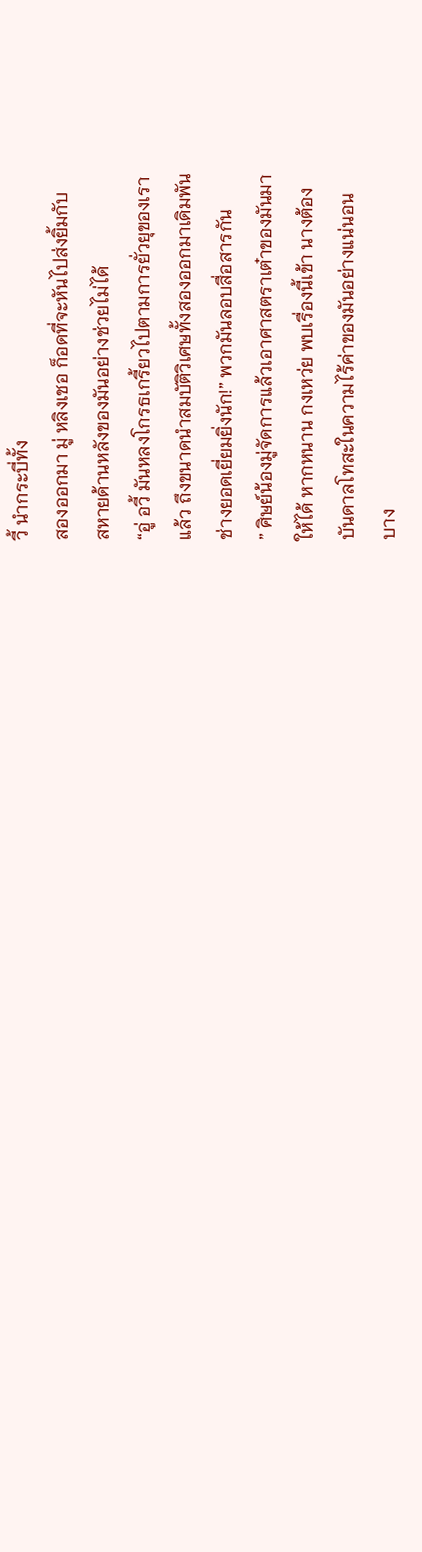วี้ นำกระบี่ทั้ง
สองออกมา มู่ หลิงเชอ ก็อดที่จะหันไปส่งยิ้มกับ
สหายด้านหลังของมันอย่างช่วยไม่ได้
“อู่ อวี้ มันหลงโกรธเกรี้ยวไปตามการยั่วยุของเรา
แล้ว ถึงขนาดนำสมบัติวิเศษทั้งสองออกมาเดิมพัน
ช่างยอดเยี่ยมยิ่งนัก!” พวกมันลอบสื่อสารกัน
” ศิษย์น้องมู่จัดการแล้วเอาศาสตราเต๋าของมันมา
ให้ได้ หากหนาน กงเหว่ย พบเรื่องนี้เข้า นางต้อง
บันดาลโทสะในความไร้ค่าของมันอย่างแน่นอน
บาง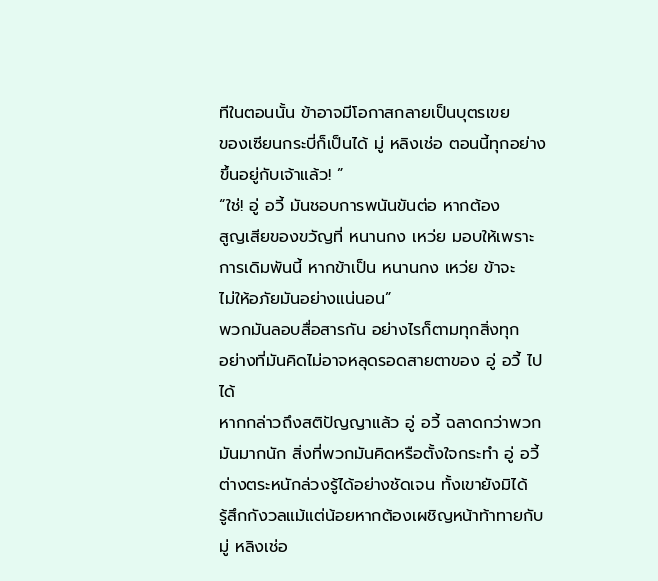ทีในตอนนั้น ข้าอาจมีโอกาสกลายเป็นบุตรเขย
ของเซียนกระบี่ก็เป็นได้ มู่ หลิงเช่อ ตอนนี้ทุกอย่าง
ขึ้นอยู่กับเจ้าแล้ว! ”
“ใช่! อู่ อวี้ มันชอบการพนันขันต่อ หากต้อง
สูญเสียของขวัญที่ หนานกง เหว่ย มอบให้เพราะ
การเดิมพันนี้ หากข้าเป็น หนานกง เหว่ย ข้าจะ
ไม่ให้อภัยมันอย่างแน่นอน”
พวกมันลอบสื่อสารกัน อย่างไรก็ตามทุกสิ่งทุก
อย่างที่มันคิดไม่อาจหลุดรอดสายตาของ อู่ อวี้ ไป
ได้
หากกล่าวถึงสติปัญญาแล้ว อู่ อวี้ ฉลาดกว่าพวก
มันมากนัก สิ่งที่พวกมันคิดหรือตั้งใจกระทำ อู่ อวี้
ต่างตระหนักล่วงรู้ได้อย่างชัดเจน ทั้งเขายังมิได้
รู้สึกกังวลแม้แต่น้อยหากต้องเผชิญหน้าท้าทายกับ
มู่ หลิงเช่อ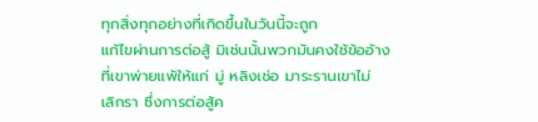ทุกสิ่งทุกอย่างที่เกิดขึ้นในวันนี้จะถูก
แก้ไขผ่านการต่อสู้ มิเช่นนั้นพวกมันคงใช้ข้ออ้าง
ที่เขาพ่ายแพ้ให้แก่ มู่ หลิงเช่อ มาระรานเขาไม่
เลิกรา ซึ่งการต่อสู้ค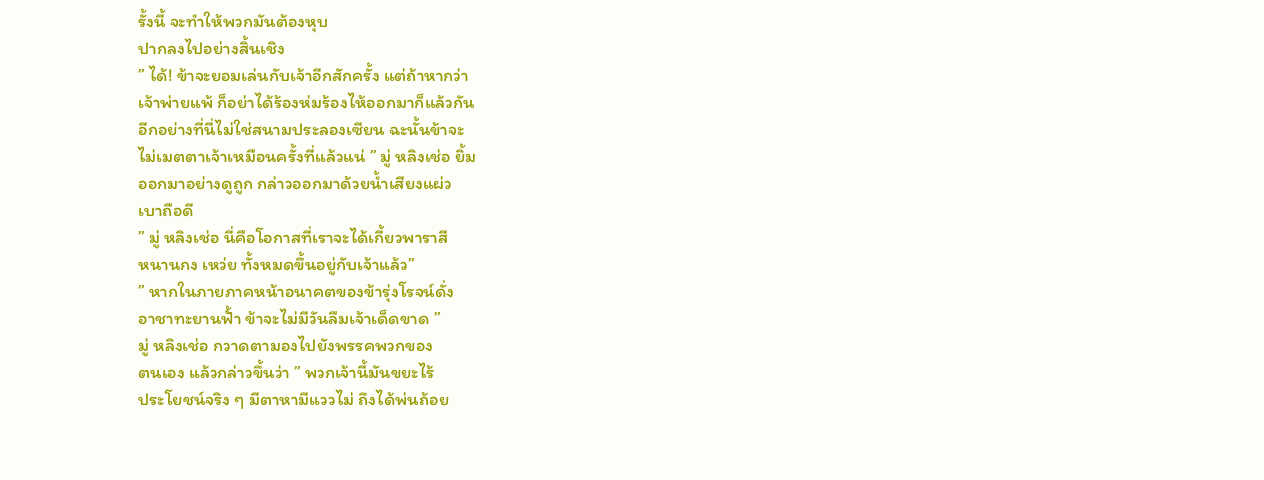รั้งนี้ จะทำให้พวกมันต้องหุบ
ปากลงไปอย่างสิ้นเชิง
” ได้! ข้าจะยอมเล่นกับเจ้าอีกสักครั้ง แต่ถ้าหากว่า
เจ้าพ่ายแพ้ ก็อย่าได้ร้องห่มร้องไห้ออกมาก็แล้วกัน
อีกอย่างที่นี่ไม่ใช่สนามประลองเซียน ฉะนั้นข้าจะ
ไม่เมตตาเจ้าเหมือนครั้งที่แล้วแน่ ” มู่ หลิงเช่อ ยิ้ม
ออกมาอย่างดูถูก กล่าวออกมาด้วยน้ำเสียงแผ่ว
เบาถือดี
” มู่ หลิงเช่อ นี่คือโอกาสที่เราจะได้เกี้ยวพาราสี
หนานกง เหว่ย ทั้งหมดขึ้นอยู่กับเจ้าแล้ว”
” หากในภายภาคหน้าอนาคตของข้ารุ่งโรจน์ดั่ง
อาชาทะยานฟั้า ข้าจะไม่มีวันลืมเจ้าเด็ดขาด ”
มู่ หลิงเช่อ กวาดตามองไปยังพรรคพวกของ
ตนเอง แล้วกล่าวขึ้นว่า ” พวกเจ้านี้มันขยะไร้
ประโยชน์จริง ๆ มีตาหามีแววไม่ ถึงได้พ่นถ้อย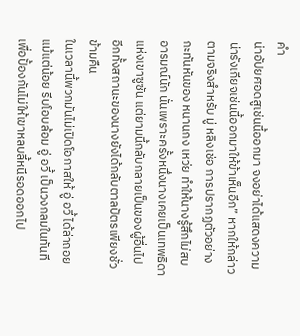คำ
น่าอัปยศอดสูเช่นนี้ออกมา จงอย่าได้แสดงความ
น่ารังเกียจเช่นนี้ออกมาให้ข้าเห็นอีก” หากให้กล่าว
ตามจริงสำหรับ มู่ หลิงเช่อ การปรากฏตัวอย่าง
กะทันหันของ หนานกง เหว่ย ทำให้นางรู้สึกไม่สบ
อารมณ์นัก นั่นเพราะครั้งหนึ่งนางเคยเป็นเทพธิดา
แห่งเขาซูซัน แต่ยามนี้กลับกลายเป็นของผู้อื่นไป
อีกทั้งสถานะของนางยังได้กลับตาลปัตรเพียงชั่ว
ข้ามคืน
ในเวลานี้พวกมันไม่เปิดโอกาสให้ อู่ อวี้ ได้ล่าถอย
แม้แต่น้อย รีบโอบล้อม อู่ อวี้ เป็นวงกลมในทันที
เพื่อปั้องกันไม่ให้เขาหลบลี้หนีรอดออกไป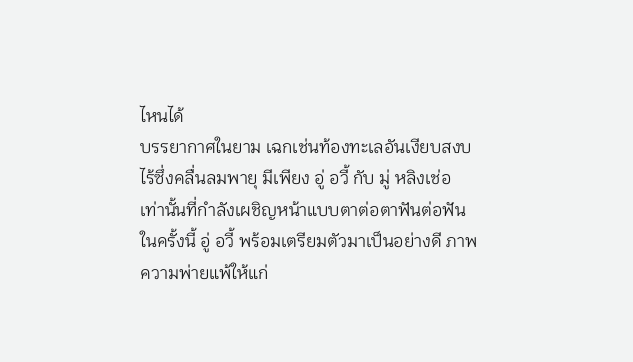ไหนได้
บรรยากาศในยาม เฉกเช่นท้องทะเลอันเงียบสงบ
ไร้ซึ่งคลื่นลมพายุ มีเพียง อู่ อวี้ กับ มู่ หลิงเช่อ
เท่านั้นที่กำลังเผชิญหน้าแบบตาต่อตาฟันต่อฟัน
ในครั้งนี้ อู่ อวี้ พร้อมเตรียมตัวมาเป็นอย่างดี ภาพ
ความพ่ายแพ้ให้แก่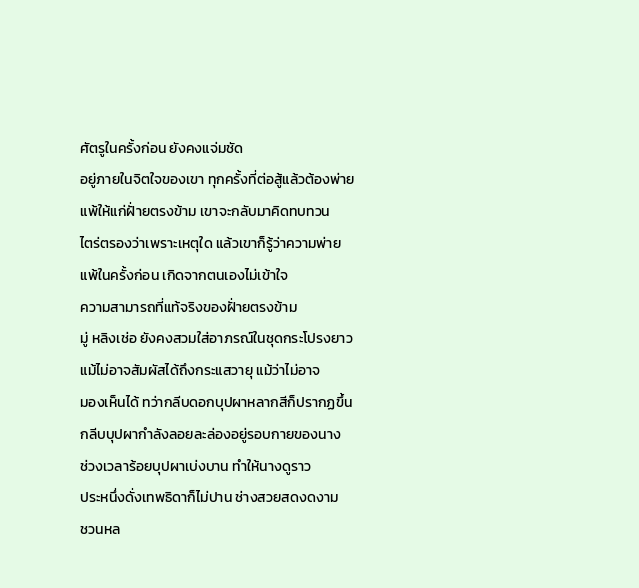ศัตรูในครั้งก่อน ยังคงแจ่มชัด
อยู่ภายในจิตใจของเขา ทุกครั้งที่ต่อสู้แล้วต้องพ่าย
แพ้ให้แก่ฝั่ายตรงข้าม เขาจะกลับมาคิดทบทวน
ไตร่ตรองว่าเพราะเหตุใด แล้วเขาก็รู้ว่าความพ่าย
แพ้ในครั้งก่อน เกิดจากตนเองไม่เข้าใจ
ความสามารถที่แท้จริงของฝั่ายตรงข้าม
มู่ หลิงเช่อ ยังคงสวมใส่อาภรณ์ในชุดกระโปรงยาว
แม้ไม่อาจสัมผัสได้ถึงกระแสวายุ แม้ว่าไม่อาจ
มองเห็นได้ ทว่ากลีบดอกบุปผาหลากสีก็ปรากฏขึ้น
กลีบบุปผากำลังลอยละล่องอยู่รอบกายของนาง
ช่วงเวลาร้อยบุปผาเบ่งบาน ทำให้นางดูราว
ประหนึ่งดั่งเทพธิดาก็ไม่ปาน ช่างสวยสดงดงาม
ชวนหล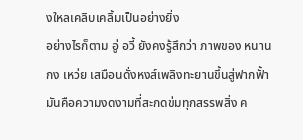งใหลเคลิบเคลิ้มเป็นอย่างยิ่ง
อย่างไรก็ตาม อู่ อวี้ ยังคงรู้สึกว่า ภาพของ หนาน
กง เหว่ย เสมือนดั่งหงส์เพลิงทะยานขึ้นสู่ฟากฟั้า
มันคือความงดงามที่สะกดข่มทุกสรรพสิ่ง ค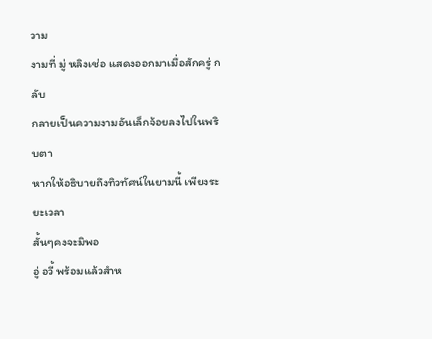วาม
งามที่ มู่ หลิงเช่อ แสดงออกมาเมื่อสักครู่ กลับ
กลายเป็นความงามอันเล็กจ้อยลงไปในพริบตา
หากให้อธิบายถึงทิวทัศน์ในยามนี้ เพียงระยะเวลา
สั้นๆคงจะมิพอ
อู่ อวี้ พร้อมแล้วสำห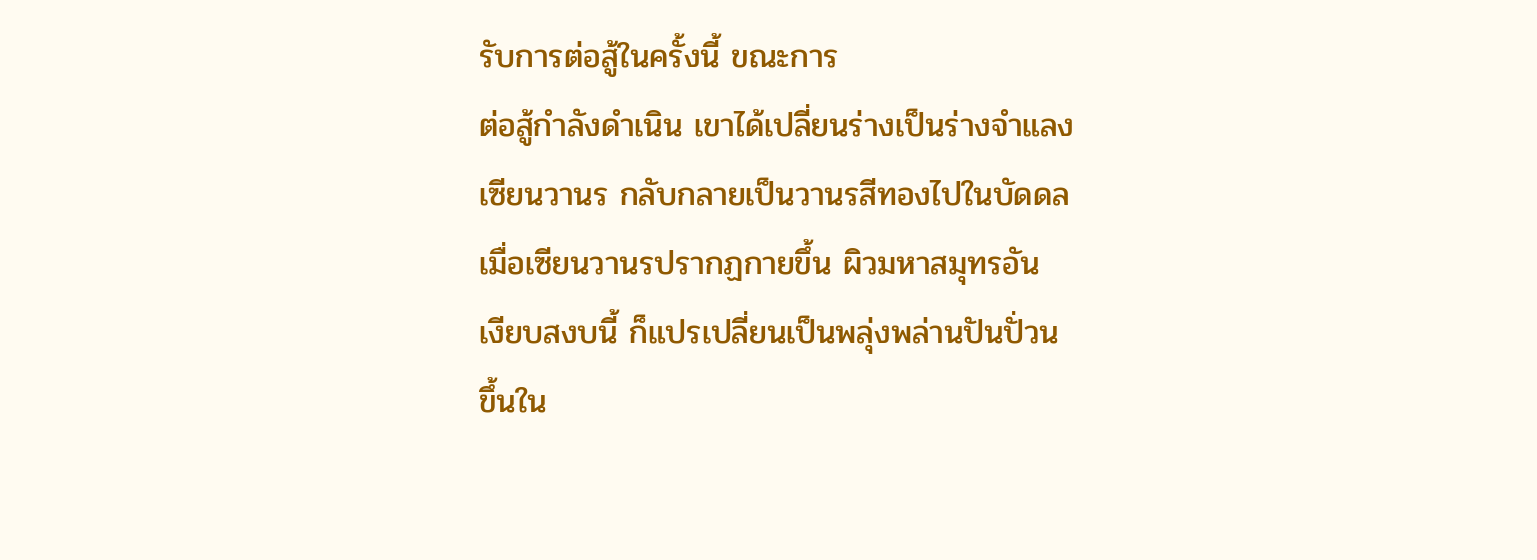รับการต่อสู้ในครั้งนี้ ขณะการ
ต่อสู้กำลังดำเนิน เขาได้เปลี่ยนร่างเป็นร่างจำแลง
เซียนวานร กลับกลายเป็นวานรสีทองไปในบัดดล
เมื่อเซียนวานรปรากฏกายขึ้น ผิวมหาสมุทรอัน
เงียบสงบนี้ ก็แปรเปลี่ยนเป็นพลุ่งพล่านปันปั่วน
ขึ้นใน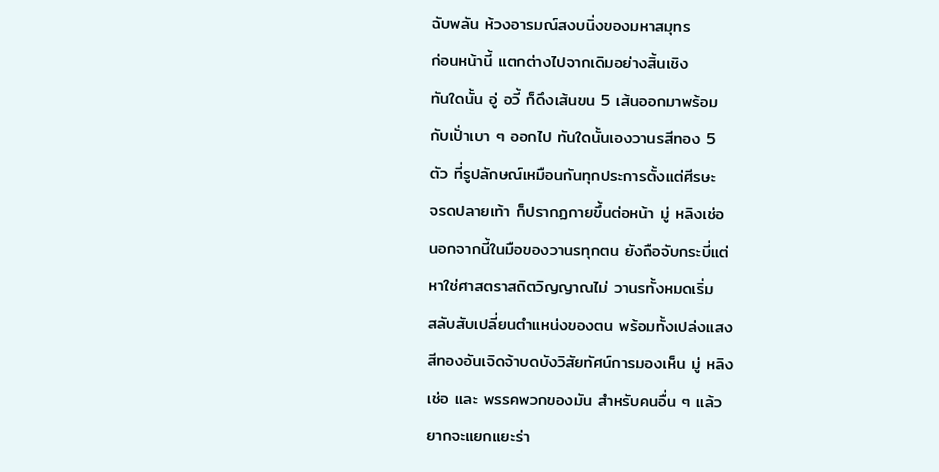ฉับพลัน ห้วงอารมณ์สงบนิ่งของมหาสมุทร
ก่อนหน้านี้ แตกต่างไปจากเดิมอย่างสิ้นเชิง
ทันใดนั้น อู่ อวี้ ก็ดึงเส้นขน 5 เส้นออกมาพร้อม
กับเปั่าเบา ๆ ออกไป ทันใดนั้นเองวานรสีทอง 5
ตัว ที่รูปลักษณ์เหมือนกันทุกประการตั้งแต่ศีรษะ
จรดปลายเท้า ก็ปรากฏกายขึ้นต่อหน้า มู่ หลิงเช่อ
นอกจากนี้ในมือของวานรทุกตน ยังถือจับกระบี่แต่
หาใช่ศาสตราสถิตวิญญาณไม่ วานรทั้งหมดเริ่ม
สลับสับเปลี่ยนตำแหน่งของตน พร้อมทั้งเปล่งแสง
สีทองอันเจิดจ้าบดบังวิสัยทัศน์การมองเห็น มู่ หลิง
เช่อ และ พรรคพวกของมัน สำหรับคนอื่น ๆ แล้ว
ยากจะแยกแยะร่า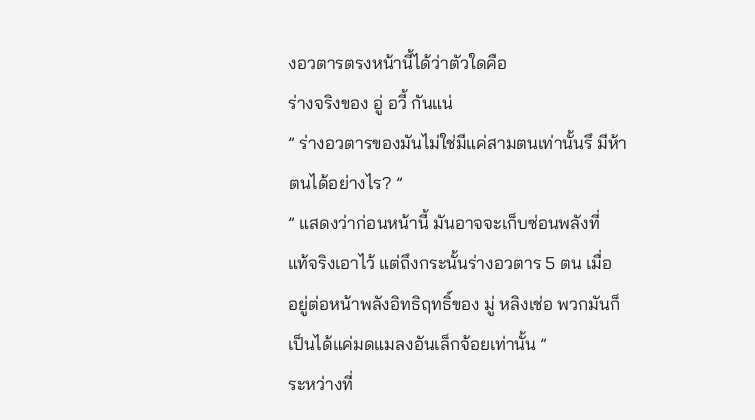งอวตารตรงหน้านี้ได้ว่าตัวใดคือ
ร่างจริงของ อู่ อวี้ กันแน่
” ร่างอวตารของมันไม่ใช่มีแค่สามตนเท่านั้นรึ มีห้า
ตนได้อย่างไร? ”
” แสดงว่าก่อนหน้านี้ มันอาจจะเก็บซ่อนพลังที่
แท้จริงเอาไว้ แต่ถึงกระนั้นร่างอวตาร 5 ตน เมื่อ
อยู่ต่อหน้าพลังอิทธิฤทธิ์ของ มู่ หลิงเช่อ พวกมันก็
เป็นได้แค่มดแมลงอันเล็กจ้อยเท่านั้น ”
ระหว่างที่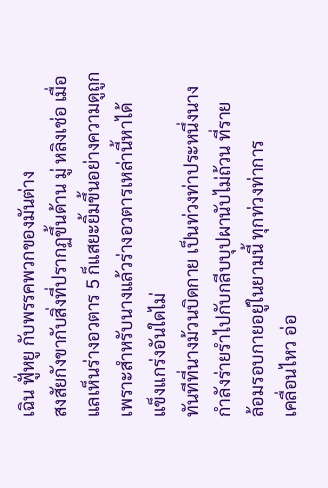เฉิน ฟูั่หยู กับพรรคพวกของมันต่าง
สงสัยกังขากับสิ่งที่ปรากฏขึ้นด้าน มู่ หลิงเช่อ เมื่อ
แลเห็นร่างอวตาร 5 ก็แสยะยิ้มขึ้นอย่างความดูถูก
เพราะสำหรับนางแล้วร่างอวตารเหล่านี้หาได้
แข็งแกร่งอันใดไม่
ทันทีที่นางม้วนบิดกาย เป็นท่วงท่าประหนึ่งนาง
กำลังร่ายรำไปกับกลีบบุปผานับไม่ถ้วน ที่ราย
ล้อมรอบกายอยู่ในยามนี้ ทุกท่วงท่าการ
เคลื่อนไหว อ่อ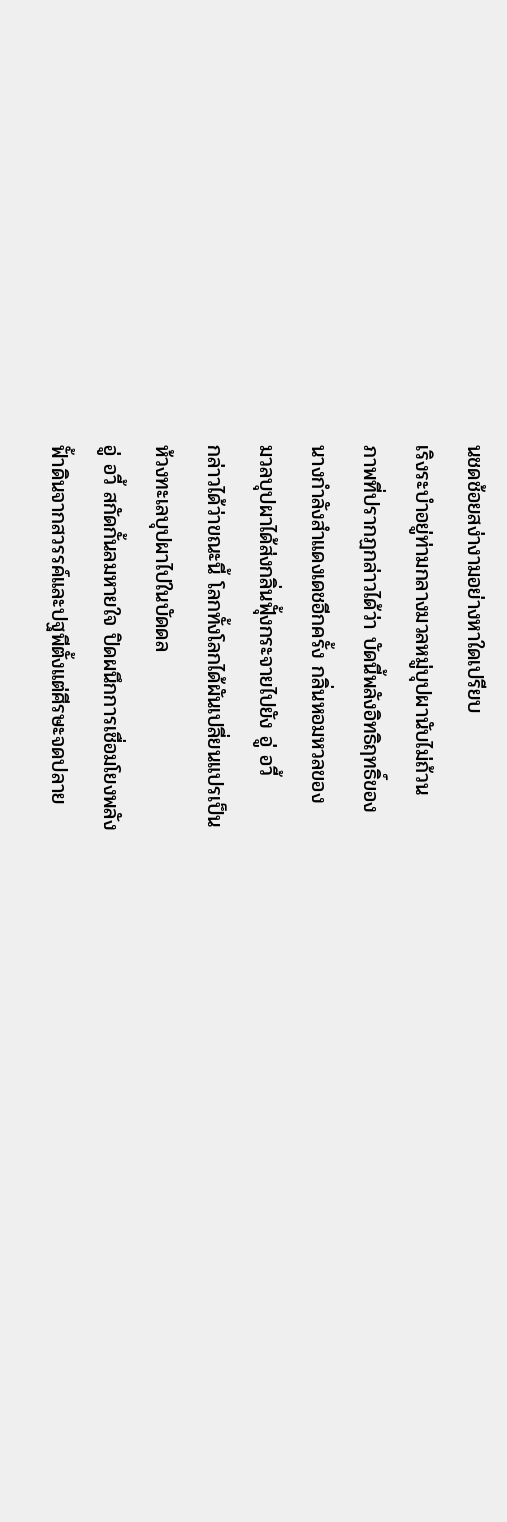นชดช้อยสง่างามอย่างหาใดเปรียบ
เริงระบำอยู่ท่ามกลางมวลหมู่บุปผานับไม่ถ้วน
ภาพที่ปรากฏกล่าวได้ว่า บัดนี้พลังอิทธิฤทธิ์ของ
นางกำลังสำแดงเดชอีกครั้ง กลิ่นหอมหวลของ
มวลบุปผาได้ส่งกลิ่นฟุั้งกระจายไปยัง อู่ อวี้
กล่าวได้ว่าขณะนี้ โลกทั้งโลกได้ผันเปลี่ยนแปรเป็น
ห้วงทะเลบุปผาไปในบัดดล
อู่ อวี้ สกัดกั้นลมหายใจ ปิดผนึกการเชื่อมโยงพลัง
ฟั้าดินจากสวรรค์และปฐพีตั้งแต่ศีรษะจดปลาย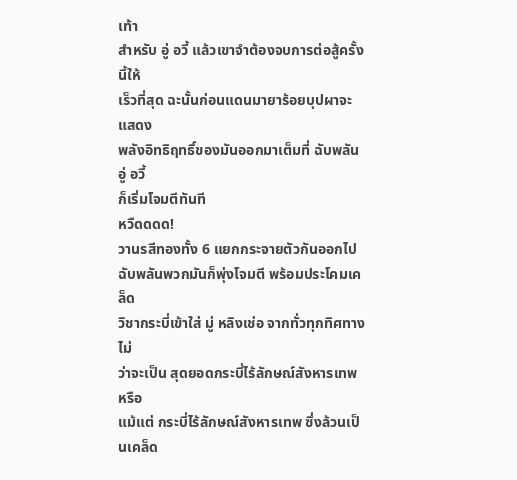เท้า
สำหรับ อู่ อวี้ แล้วเขาจำต้องจบการต่อสู้ครั้งนี้ให้
เร็วที่สุด ฉะนั้นก่อนแดนมายาร้อยบุปผาจะแสดง
พลังอิทธิฤทธิ์ของมันออกมาเต็มที่ ฉับพลัน อู่ อวี้
ก็เริ่มโจมตีทันที
หวืดดดด!
วานรสีทองทั้ง 6 แยกกระจายตัวกันออกไป
ฉับพลันพวกมันก็พุ่งโจมตี พร้อมประโคมเคล็ด
วิชากระบี่เข้าใส่ มู่ หลิงเช่อ จากทั่วทุกทิศทาง ไม่
ว่าจะเป็น สุดยอดกระบี่ไร้ลักษณ์สังหารเทพ หรือ
แม้แต่ กระบี่ไร้ลักษณ์สังหารเทพ ซึ่งล้วนเป็นเคล็ด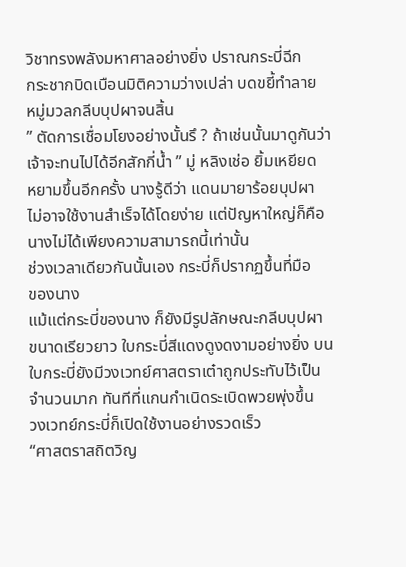วิชาทรงพลังมหาศาลอย่างยิ่ง ปราณกระบี่ฉีก
กระชากบิดเบือนมิติความว่างเปล่า บดขยี้ทำลาย
หมู่มวลกลีบบุปผาจนสิ้น
” ตัดการเชื่อมโยงอย่างนั้นรึ ? ถ้าเช่นนั้นมาดูกันว่า
เจ้าจะทนไปได้อีกสักกี่น้ำ ” มู่ หลิงเช่อ ยิ้มเหยียด
หยามขึ้นอีกครั้ง นางรู้ดีว่า แดนมายาร้อยบุปผา
ไม่อาจใช้งานสำเร็จได้โดยง่าย แต่ปัญหาใหญ่ก็คือ
นางไม่ได้เพียงความสามารถนี้เท่านั้น
ช่วงเวลาเดียวกันนั้นเอง กระบี่ก็ปรากฏขึ้นที่มือ
ของนาง
แม้แต่กระบี่ของนาง ก็ยังมีรูปลักษณะกลีบบุปผา
ขนาดเรียวยาว ใบกระบี่สีแดงดูงดงามอย่างยิ่ง บน
ใบกระบี่ยังมีวงเวทย์ศาสตราเต๋าถูกประทับไว้เป็น
จำนวนมาก ทันทีที่แกนกำเนิดระเบิดพวยพุ่งขึ้น
วงเวทย์กระบี่ก็เปิดใช้งานอย่างรวดเร็ว
“ศาสตราสถิตวิญ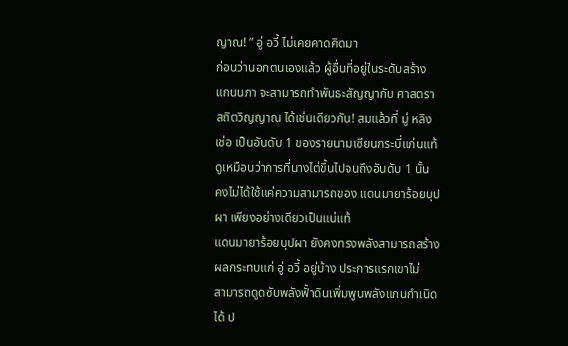ญาณ! ” อู่ อวี้ ไม่เคยคาดคิดมา
ก่อนว่านอกตนเองแล้ว ผู้อื่นที่อยู่ในระดับสร้าง
แกนนภา จะสามารถทำพันธะสัญญากับ ศาสตรา
สถิตวิญญาณ ได้เช่นเดียวกัน! สมแล้วที่ มู่ หลิง
เช่อ เป็นอันดับ 1 ของรายนามเซียนกระบี่แก่นแท้
ดูเหมือนว่าการที่นางไต่ขึ้นไปจนถึงอันดับ 1 นั้น
คงไม่ได้ใช้แค่ความสามารถของ แดนมายาร้อยบุป
ผา เพียงอย่างเดียวเป็นแน่แท้
แดนมายาร้อยบุปผา ยังคงทรงพลังสามารถสร้าง
ผลกระทบแก่ อู่ อวี้ อยู่บ้าง ประการแรกเขาไม่
สามารถดูดซับพลังฟั้าดินเพิ่มพูนพลังแกนกำเนิด
ได้ ป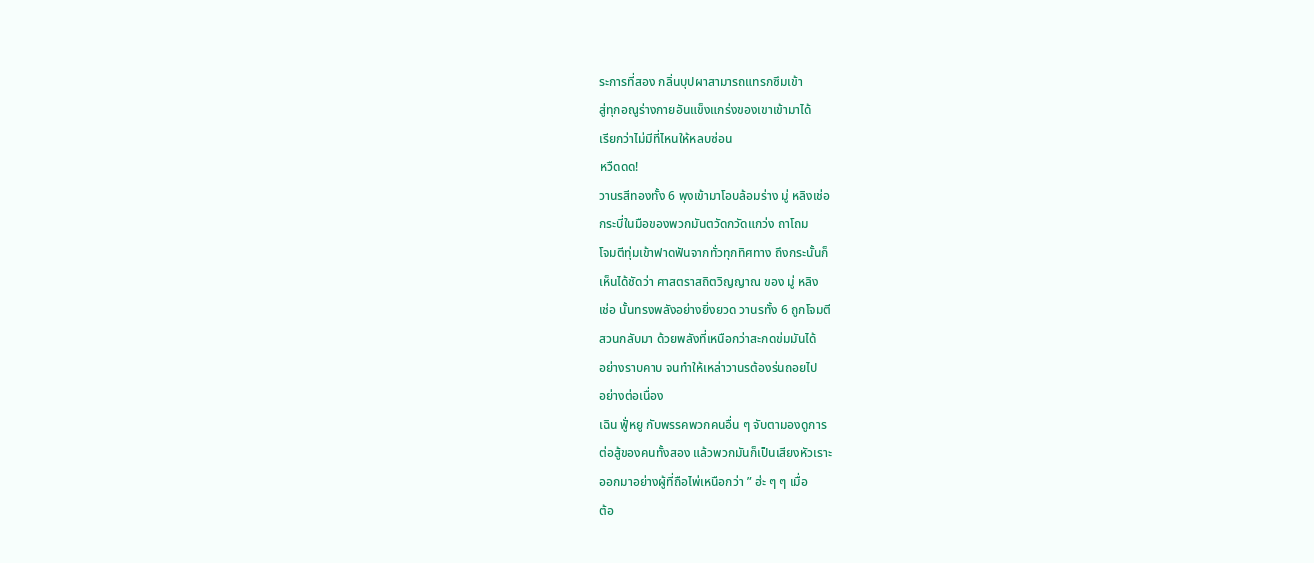ระการที่สอง กลิ่นบุปผาสามารถแทรกซึมเข้า
สู่ทุกอณูร่างกายอันแข็งแกร่งของเขาเข้ามาได้
เรียกว่าไม่มีที่ไหนให้หลบซ่อน
หวืดดด!
วานรสีทองทั้ง 6 พุงเข้ามาโอบล้อมร่าง มู่ หลิงเช่อ
กระบี่ในมือของพวกมันตวัดกวัดแกว่ง ถาโถม
โจมตีทุ่มเข้าฟาดฟันจากทั่วทุกทิศทาง ถึงกระนั้นก็
เห็นได้ชัดว่า ศาสตราสถิตวิญญาณ ของ มู่ หลิง
เช่อ นั้นทรงพลังอย่างยิ่งยวด วานรทั้ง 6 ถูกโจมตี
สวนกลับมา ด้วยพลังที่เหนือกว่าสะกดข่มมันได้
อย่างราบคาบ จนทำให้เหล่าวานรต้องร่นถอยไป
อย่างต่อเนื่อง
เฉิน ฟูั่หยู กับพรรคพวกคนอื่น ๆ จับตามองดูการ
ต่อสู้ของคนทั้งสอง แล้วพวกมันก็เป็นเสียงหัวเราะ
ออกมาอย่างผู้ที่ถือไพ่เหนือกว่า ” ฮ่ะ ๆ ๆ เมื่อ
ต้อ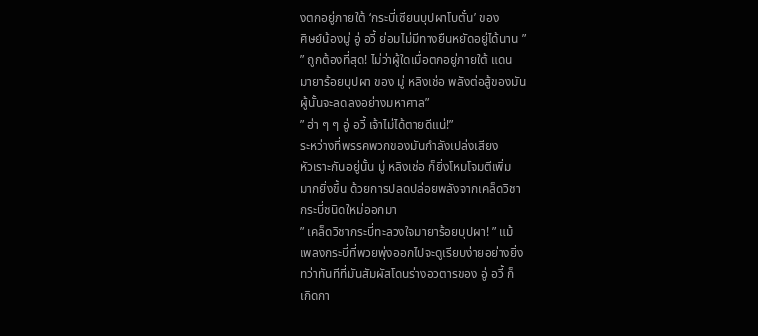งตกอยู่ภายใต้ ‘กระบี่เซียนบุปผาโบตั๋น’ ของ
ศิษย์น้องมู่ อู่ อวี้ ย่อมไม่มีทางยืนหยัดอยู่ได้นาน ”
” ถูกต้องที่สุด! ไม่ว่าผู้ใดเมื่อตกอยู่ภายใต้ แดน
มายาร้อยบุปผา ของ มู่ หลิงเช่อ พลังต่อสู้ของมัน
ผู้นั้นจะลดลงอย่างมหาศาล”
” ฮ่า ๆ ๆ อู่ อวี้ เจ้าไม่ได้ตายดีแน่!”
ระหว่างที่พรรคพวกของมันกำลังเปล่งเสียง
หัวเราะกันอยู่นั้น มู่ หลิงเช่อ ก็ยิ่งโหมโจมตีเพิ่ม
มากยิ่งขึ้น ด้วยการปลดปล่อยพลังจากเคล็ดวิชา
กระบี่ชนิดใหม่ออกมา
” เคล็ดวิชากระบี่ทะลวงใจมายาร้อยบุปผา! ” แม้
เพลงกระบี่ที่พวยพุ่งออกไปจะดูเรียบง่ายอย่างยิ่ง
ทว่าทันทีที่มันสัมผัสโดนร่างอวตารของ อู่ อวี้ ก็
เกิดกา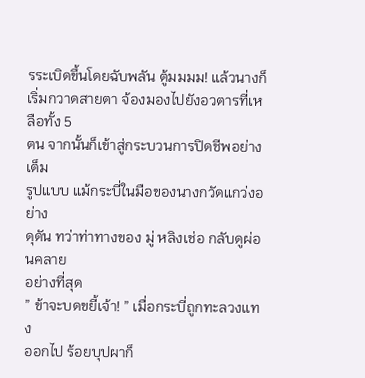รระเบิดขึ้นโดยฉับพลัน ตู้มมมม! แล้วนางก็
เริ่มกวาดสายตา จ้องมองไปยังอวตารที่เหลือทั้ง 5
ตน จากนั้นก็เข้าสู่กระบวนการปิดชีพอย่างเต็ม
รูปแบบ แม้กระบี่ในมือของนางกวัดแกว่งอย่าง
ดุดัน ทว่าท่าทางของ มู่ หลิงเช่อ กลับดูผ่อนคลาย
อย่างที่สุด
” ข้าจะบดขยี้เจ้า! ” เมื่อกระบี่ถูกทะลวงแทง
ออกไป ร้อยบุปผาก็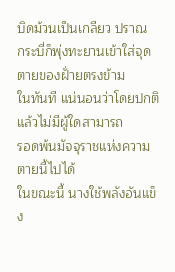บิดม้วนเป็นเกลียว ปราณ
กระบี่ก็พุ่งทะยานเข้าใส่จุดตายของฝั่ายตรงข้าม
ในทันที แน่นอนว่าโดยปกติแล้วไม่มีผู้ใดสามารถ
รอดพ้นมัจจุราชแห่งความตายนี้ไปได้
ในขณะนี้ นางใช้พลังอันแข็ง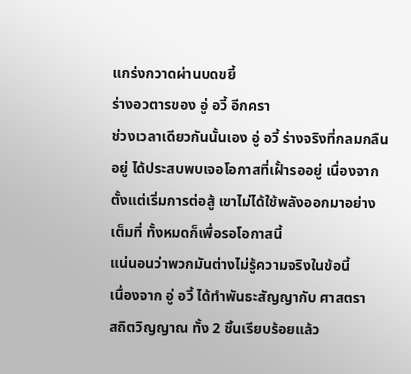แกร่งกวาดผ่านบดขยี้
ร่างอวตารของ อู่ อวี้ อีกครา
ช่วงเวลาเดียวกันนั้นเอง อู่ อวี้ ร่างจริงที่กลมกลืน
อยู่ ได้ประสบพบเจอโอกาสที่เฝั้ารออยู่ เนื่องจาก
ตั้งแต่เริ่มการต่อสู้ เขาไม่ได้ใช้พลังออกมาอย่าง
เต็มที่ ทั้งหมดก็เพื่อรอโอกาสนี้
แน่นอนว่าพวกมันต่างไม่รู้ความจริงในข้อนี้
เนื่องจาก อู่ อวี้ ได้ทำพันธะสัญญากับ ศาสตรา
สถิตวิญญาณ ทั้ง 2 ชิ้นเรียบร้อยแล้ว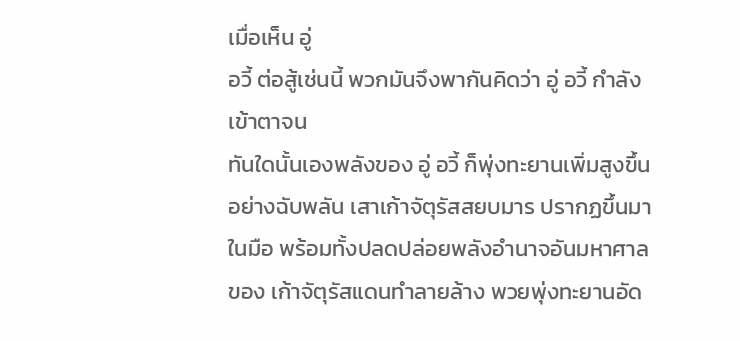เมื่อเห็น อู่
อวี้ ต่อสู้เช่นนี้ พวกมันจึงพากันคิดว่า อู่ อวี้ กำลัง
เข้าตาจน
ทันใดนั้นเองพลังของ อู่ อวี้ ก็พุ่งทะยานเพิ่มสูงขึ้น
อย่างฉับพลัน เสาเก้าจัตุรัสสยบมาร ปรากฏขึ้นมา
ในมือ พร้อมทั้งปลดปล่อยพลังอำนาจอันมหาศาล
ของ เก้าจัตุรัสแดนทำลายล้าง พวยพุ่งทะยานอัด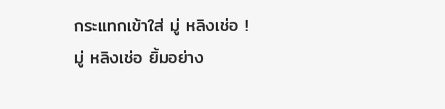กระแทกเข้าใส่ มู่ หลิงเช่อ !
มู่ หลิงเช่อ ยิ้มอย่าง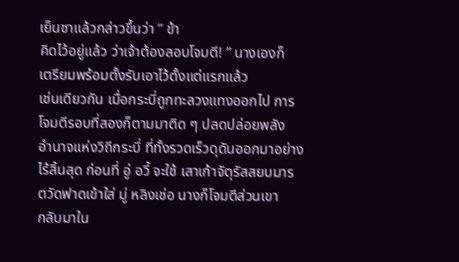เย็นชาแล้วกล่าวขึ้นว่า ” ข้า
คิดไว้อยู่แล้ว ว่าเจ้าต้องลอบโจมตี! ” นางเองก็
เตรียมพร้อมตั้งรับเอาไว้ตั้งแต่แรกแล้ว
เช่นเดียวกัน เมื่อกระบี่ถูกทะลวงแทงออกไป การ
โจมตีรอบที่สองก็ตามมาติด ๆ ปลดปล่อยพลัง
อำนาจแห่งวิถีกระบี่ ที่ทั้งรวดเร็วดุดันออกมาอย่าง
ไร้สิ้นสุด ก่อนที่ อู่ อวี้ จะใช้ เสาเก้าจัตุรัสสยบมาร
ตวัดฟาดเข้าใส่ มู่ หลิงเช่อ นางก็โจมตีส่วนเขา
กลับมาใน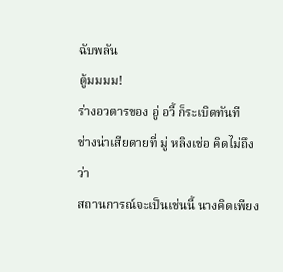ฉับพลัน
ตู้มมมม!
ร่างอวตารของ อู่ อวี้ ก็ระเบิดทันที
ช่างน่าเสียดายที่ มู่ หลิงเช่อ คิดไม่ถึงว่า
สถานการณ์จะเป็นเช่นนี้ นางคิดเพียง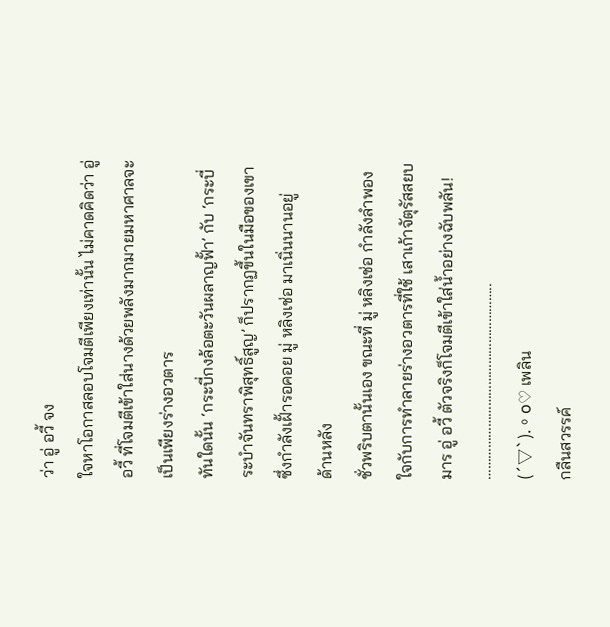ว่า อู่ อวี้ จง
ใจหาโอกาสลอบโจมตีเพียงเท่านั้น ไม่คาดคิดว่า อู่
อวี้ ที่โจมตีเข้าใส่นางด้วยพลังมากมายมหาศาลจะ
เป็นเพียงร่างอวตาร
ทันใดนั้น ‘กระบี่กงล้อตะวันผลาญฟั้า’ กับ ‘กระบี่
ระบำจันทราพิสุทธิ์สูญ’ ก็ปรากฏขึ้นในมือของเขา
ซึ่งกำลังเฝั้ารอคอย มู่ หลิงเช่อ มาเนิ่นนานอยู่
ด้านหลัง
ชั่วพริบตานั้นเอง ขณะที่ มู่ หลิงเช่อ กำลังลำพอง
ใจกับการทำลายร่างอวตารที่ใช้ เสาเก้าจัตุรัสสยบ
มาร อู่ อวี้ ตัวจริงก็โจมตีเข้าใส่น้ำอย่างฉับพลัน!
………………………………………………..
(´▽`).。o♡ เพลิน
กลืนสวรรค์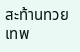สะท้านทวยเทพ